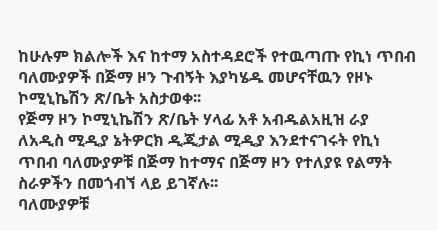ከሁሉም ክልሎች እና ከተማ አስተዳደሮች የተዉጣጡ የኪነ ጥበብ ባለሙያዎች በጅማ ዞን ጉብኝት እያካሄዱ መሆናቸዉን የዞኑ ኮሚኒኬሽን ጽ/ቤት አስታወቀ፡፡
የጅማ ዞን ኮሚኒኬሽን ጽ/ቤት ሃላፊ አቶ አብዱልአዚዝ ራያ ለአዲስ ሚዲያ ኔትዎርክ ዲጂታል ሚዲያ እንደተናገሩት የኪነ ጥበብ ባለሙያዎቹ በጅማ ከተማና በጅማ ዞን የተለያዩ የልማት ስራዎችን በመጎብኘ ላይ ይገኛሉ፡፡
ባለሙያዎቹ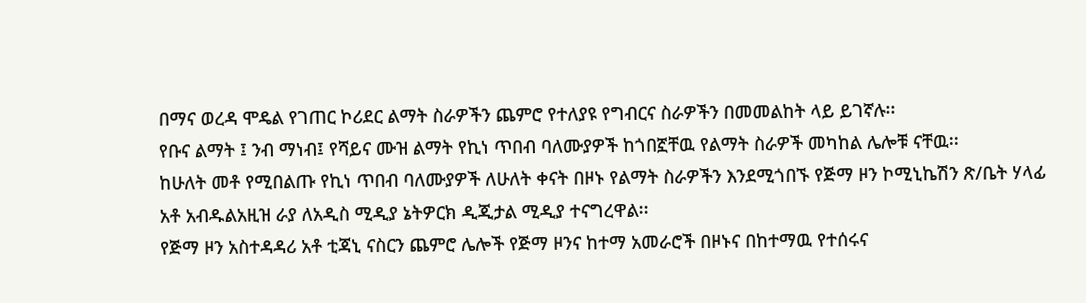በማና ወረዳ ሞዴል የገጠር ኮሪደር ልማት ስራዎችን ጨምሮ የተለያዩ የግብርና ስራዎችን በመመልከት ላይ ይገኛሉ፡፡
የቡና ልማት ፤ ንብ ማነብ፤ የሻይና ሙዝ ልማት የኪነ ጥበብ ባለሙያዎች ከጎበኟቸዉ የልማት ስራዎች መካከል ሌሎቹ ናቸዉ፡፡
ከሁለት መቶ የሚበልጡ የኪነ ጥበብ ባለሙያዎች ለሁለት ቀናት በዞኑ የልማት ስራዎችን እንደሚጎበኙ የጅማ ዞን ኮሚኒኬሽን ጽ/ቤት ሃላፊ አቶ አብዱልአዚዝ ራያ ለአዲስ ሚዲያ ኔትዎርክ ዲጂታል ሚዲያ ተናግረዋል፡፡
የጅማ ዞን አስተዳዳሪ አቶ ቲጃኒ ናስርን ጨምሮ ሌሎች የጅማ ዞንና ከተማ አመራሮች በዞኑና በከተማዉ የተሰሩና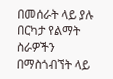በመሰራት ላይ ያሉ በርካታ የልማት ስራዎችን በማስጎብኘት ላይ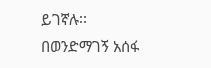ይገኛሉ፡፡
በወንድማገኝ አሰፋ